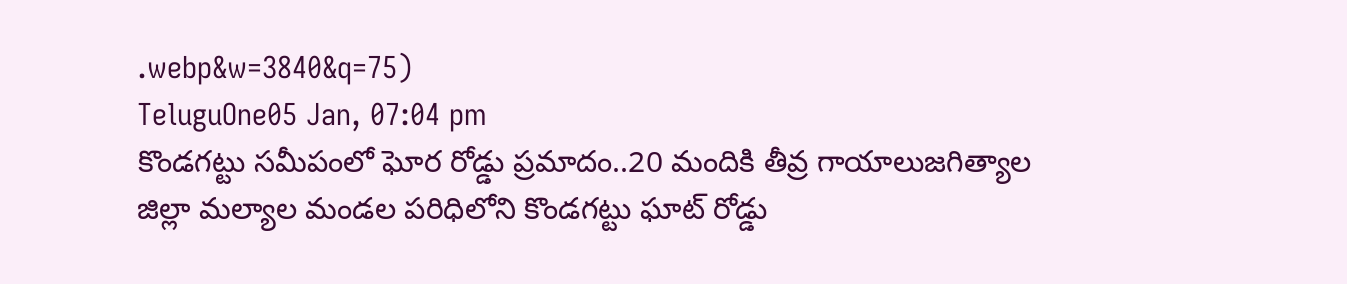.webp&w=3840&q=75)
TeluguOne05 Jan, 07:04 pm
కొండగట్టు సమీపంలో ఘోర రోడ్డు ప్రమాదం..20 మందికి తీవ్ర గాయాలుజగిత్యాల జిల్లా మల్యాల మండల పరిధిలోని కొండగట్టు ఘాట్ రోడ్డు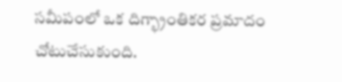సమీపంలో ఒక దిగ్భ్రాంతికర ప్రమాదం చోటుచేసుకుంది.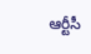ఆర్టీసీ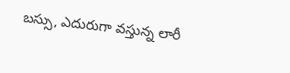బస్సు, ఎదురుగా వస్తున్న లారీ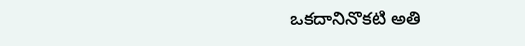ఒకదానినొకటి అతి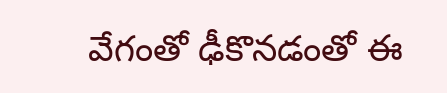వేగంతో ఢీకొనడంతో ఈ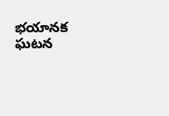భయానక ఘటన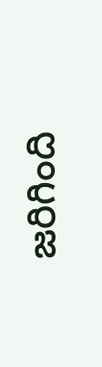జరిగింది